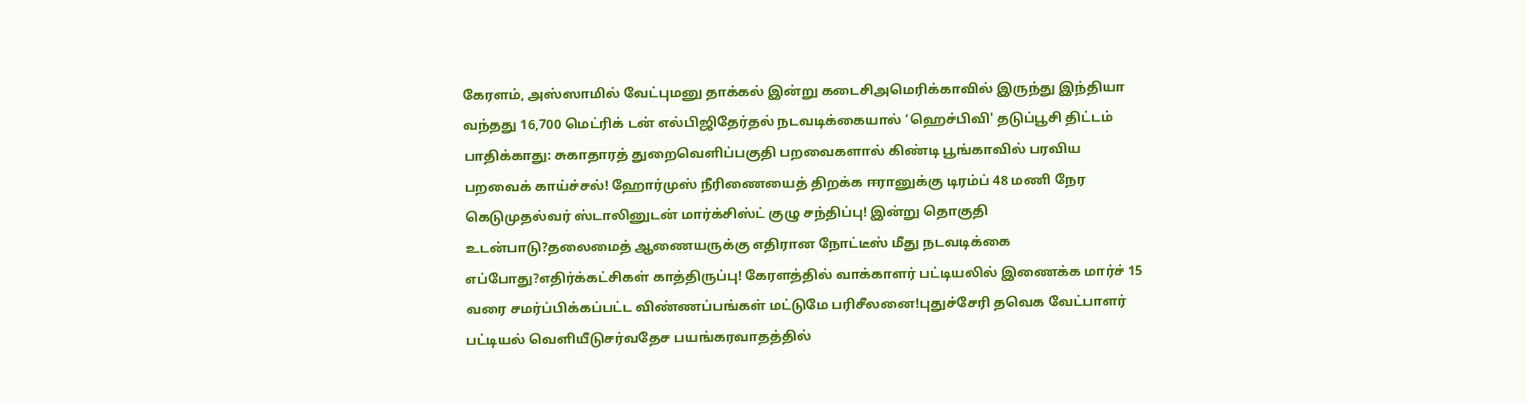கேரளம், அஸ்ஸாமில் வேட்புமனு தாக்கல் இன்று கடைசிஅமெரிக்காவில் இருந்து இந்தியா வந்தது 16,700 மெட்ரிக் டன் எல்பிஜிதேர்தல் நடவடிக்கையால் ‘ஹெச்பிவி' தடுப்பூசி திட்டம் பாதிக்காது: சுகாதாரத் துறைவெளிப்பகுதி பறவைகளால் கிண்டி பூங்காவில் பரவிய பறவைக் காய்ச்சல்! ஹோர்முஸ் நீரிணையைத் திறக்க ஈரானுக்கு டிரம்ப் 48 மணி நேர கெடுமுதல்வர் ஸ்டாலினுடன் மார்க்சிஸ்ட் குழு சந்திப்பு! இன்று தொகுதி உடன்பாடு?தலைமைத் ஆணையருக்கு எதிரான நோட்டீஸ் மீது நடவடிக்கை எப்போது?எதிர்க்கட்சிகள் காத்திருப்பு! கேரளத்தில் வாக்காளர் பட்டியலில் இணைக்க மார்ச் 15 வரை சமர்ப்பிக்கப்பட்ட விண்ணப்பங்கள் மட்டுமே பரிசீலனை!புதுச்சேரி தவெக வேட்பாளர் பட்டியல் வெளியீடுசர்வதேச பயங்கரவாதத்தில்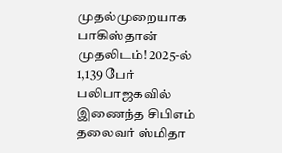முதல்முறையாக பாகிஸ்தான் முதலிடம்! 2025-ல் 1,139 பேர் பலிபாஜகவில் இணைந்த சிபிஎம் தலைவர் ஸ்மிதா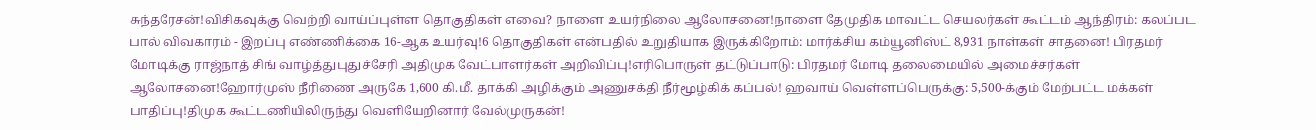சுந்தரேசன்!விசிகவுக்கு வெற்றி வாய்ப்புள்ள தொகுதிகள் எவை? நாளை உயர்நிலை ஆலோசனை!நாளை தேமுதிக மாவட்ட செயலர்கள் கூட்டம் ஆந்திரம்: கலப்பட பால் விவகாரம் - இறப்பு எண்ணிக்கை 16-ஆக உயர்வு!6 தொகுதிகள் என்பதில் உறுதியாக இருக்கிறோம்: மார்க்சிய கம்யூனிஸ்ட் 8,931 நாள்கள் சாதனை! பிரதமர் மோடிக்கு ராஜ்நாத் சிங் வாழ்த்துபுதுச்சேரி அதிமுக வேட்பாளர்கள் அறிவிப்பு!எரிபொருள் தட்டுப்பாடு: பிரதமர் மோடி தலைமையில் அமைச்சர்கள் ஆலோசனை!ஹோர்முஸ் நீரிணை அருகே 1,600 கி.மீ. தாக்கி அழிக்கும் அணுசக்தி நீர்மூழ்கிக் கப்பல்! ஹவாய் வெள்ளப்பெருக்கு: 5,500-க்கும் மேற்பட்ட மக்கள் பாதிப்பு!திமுக கூட்டணியிலிருந்து வெளியேறினார் வேல்முருகன்!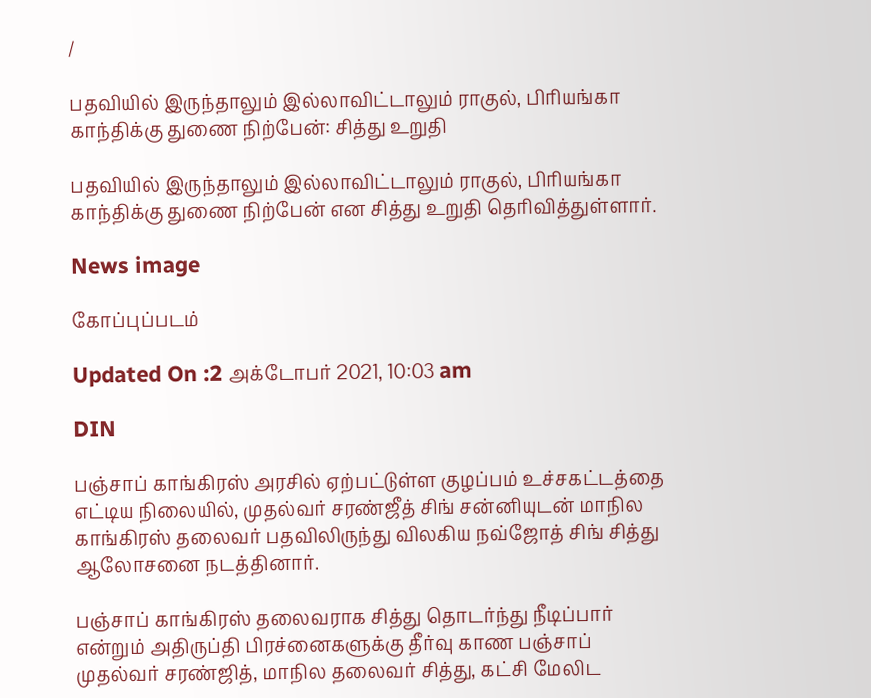/

பதவியில் இருந்தாலும் இல்லாவிட்டாலும் ராகுல், பிரியங்கா காந்திக்கு துணை நிற்பேன்: சித்து உறுதி

பதவியில் இருந்தாலும் இல்லாவிட்டாலும் ராகுல், பிரியங்கா காந்திக்கு துணை நிற்பேன் என சித்து உறுதி தெரிவித்துள்ளார்.

News image

கோப்புப்படம்

Updated On :2 அக்டோபர் 2021, 10:03 am

DIN

பஞ்சாப் காங்கிரஸ் அரசில் ஏற்பட்டுள்ள குழப்பம் உச்சகட்டத்தை எட்டிய நிலையில், முதல்வர் சரண்ஜீத் சிங் சன்னியுடன் மாநில காங்கிரஸ் தலைவர் பதவிலிருந்து விலகிய நவ்ஜோத் சிங் சித்து ஆலோசனை நடத்தினார்.

பஞ்சாப் காங்கிரஸ் தலைவராக சித்து தொடர்ந்து நீடிப்பார் என்றும் அதிருப்தி பிரச்னைகளுக்கு தீர்வு காண பஞ்சாப் முதல்வர் சரண்ஜித், மாநில தலைவர் சித்து, கட்சி மேலிட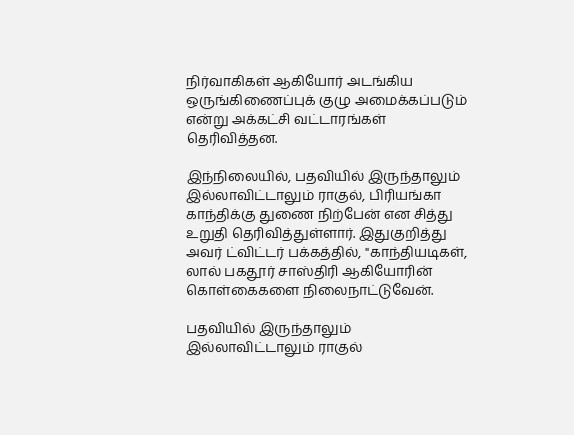நிர்வாகிகள் ஆகியோர் அடங்கிய ஒருங்கிணைப்புக் குழு அமைக்கப்படும் என்று அக்கட்சி வட்டாரங்கள் தெரிவித்தன.

இந்நிலையில், பதவியில் இருந்தாலும் இல்லாவிட்டாலும் ராகுல், பிரியங்கா காந்திக்கு துணை நிற்பேன் என சித்து உறுதி தெரிவித்துள்ளார். இதுகுறித்து அவர் ட்விட்டர் பக்கத்தில், "காந்தியடிகள், லால் பகதூர் சாஸ்திரி ஆகியோரின் கொள்கைகளை நிலைநாட்டுவேன்.

பதவியில் இருந்தாலும் இல்லாவிட்டாலும் ராகுல்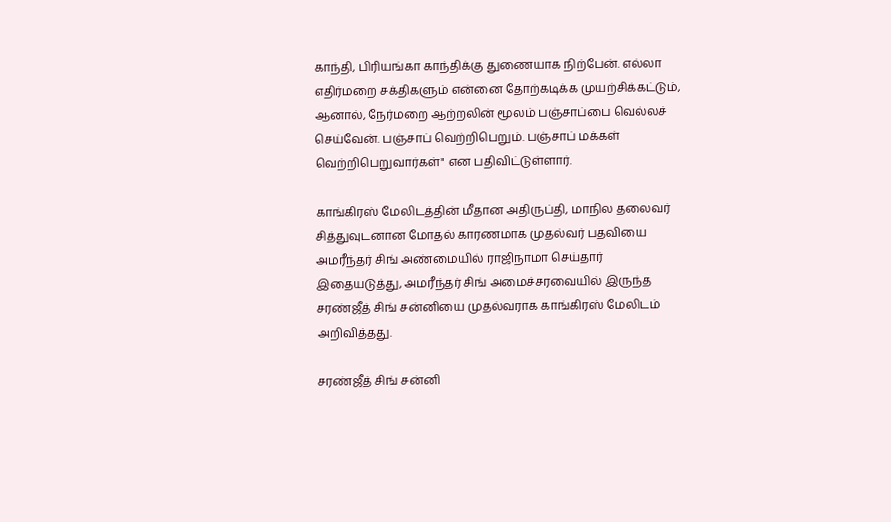காந்தி, பிரியங்கா காந்திக்கு துணையாக நிற்பேன். எல்லா எதிர்மறை சக்திகளும் என்னை தோற்கடிக்க முயற்சிக்கட்டும், ஆனால், நேர்மறை ஆற்றலின் மூலம் பஞ்சாப்பை வெல்லச் செய்வேன். பஞ்சாப் வெற்றிபெறும். பஞ்சாப் மக்கள் வெற்றிபெறுவார்கள்" என பதிவிட்டுள்ளார்.

காங்கிரஸ் மேலிடத்தின் மீதான அதிருப்தி, மாநில தலைவர் சித்துவுடனான மோதல் காரணமாக முதல்வர் பதவியை அமரீந்தர் சிங் அண்மையில் ராஜிநாமா செய்தார் இதையடுத்து, அமரீந்தர் சிங் அமைச்சரவையில் இருந்த சரண்ஜீத் சிங் சன்னியை முதல்வராக காங்கிரஸ் மேலிடம் அறிவித்தது.

சரண்ஜீத் சிங் சன்னி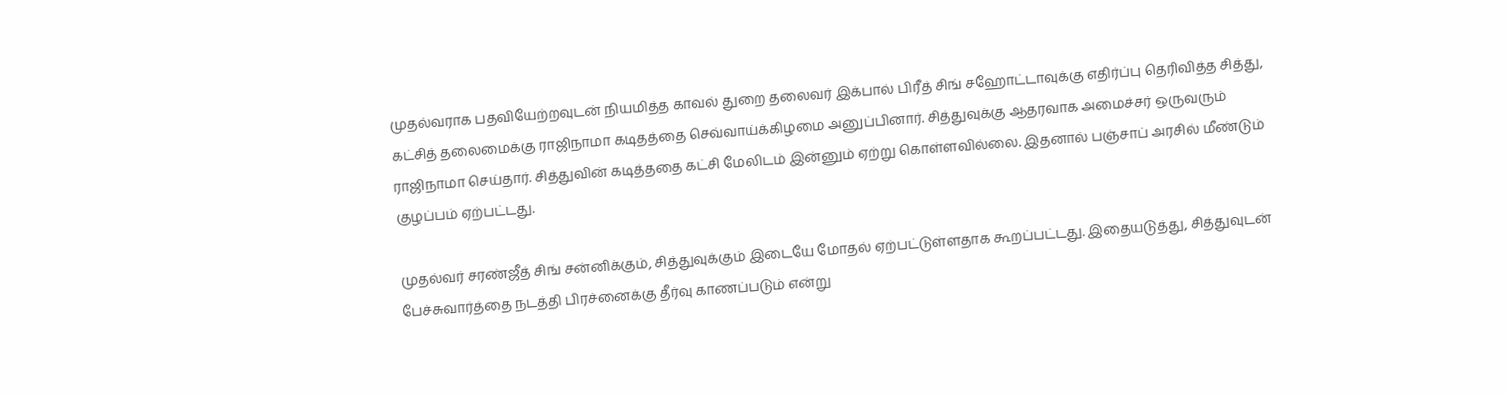முதல்வராக பதவியேற்றவுடன் நியமித்த காவல் துறை தலைவர் இக்பால் பிரீத் சிங் சஹோட்டாவுக்கு எதிர்ப்பு தெரிவித்த சித்து, கட்சித் தலைமைக்கு ராஜிநாமா கடிதத்தை செவ்வாய்க்கிழமை அனுப்பினார். சித்துவுக்கு ஆதரவாக அமைச்சர் ஒருவரும் ராஜிநாமா செய்தார். சித்துவின் கடித்ததை கட்சி மேலிடம் இன்னும் ஏற்று கொள்ளவில்லை. இதனால் பஞ்சாப் அரசில் மீண்டும் குழப்பம் ஏற்பட்டது.

முதல்வர் சரண்ஜீத் சிங் சன்னிக்கும், சித்துவுக்கும் இடையே மோதல் ஏற்பட்டுள்ளதாக கூறப்பட்டது. இதையடுத்து, சித்துவுடன் பேச்சுவார்த்தை நடத்தி பிரச்னைக்கு தீர்வு காணப்படும் என்று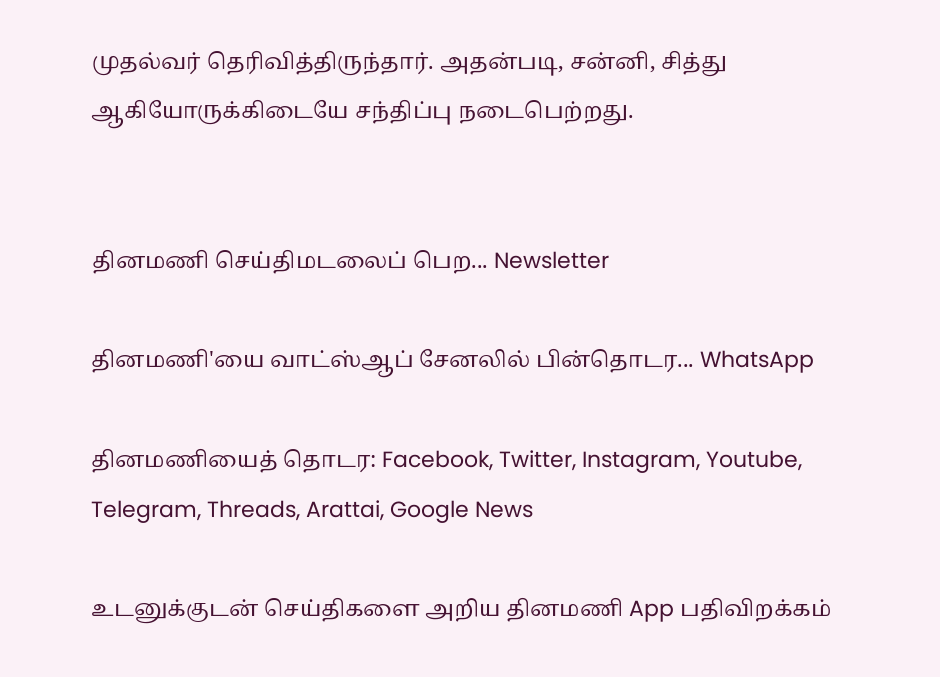முதல்வர் தெரிவித்திருந்தார். அதன்படி, சன்னி, சித்து ஆகியோருக்கிடையே சந்திப்பு நடைபெற்றது.


தினமணி செய்திமடலைப் பெற... Newsletter

தினமணி'யை வாட்ஸ்ஆப் சேனலில் பின்தொடர... WhatsApp

தினமணியைத் தொடர: Facebook, Twitter, Instagram, Youtube, Telegram, Threads, Arattai, Google News

உடனுக்குடன் செய்திகளை அறிய தினமணி App பதிவிறக்கம்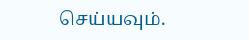செய்யவும்.